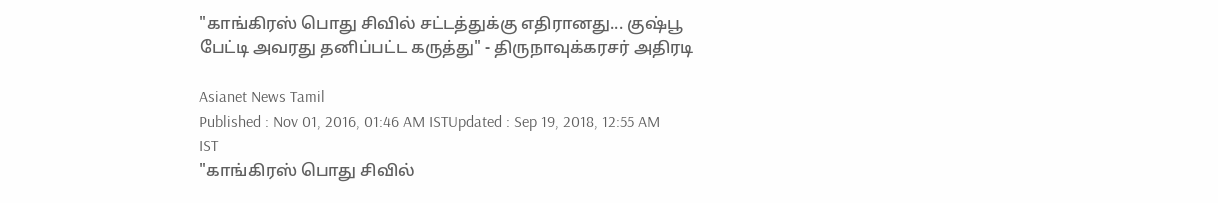"காங்கிரஸ் பொது சிவில் சட்டத்துக்கு எதிரானது... குஷ்பூ பேட்டி அவரது தனிப்பட்ட கருத்து" - திருநாவுக்கரசர் அதிரடி

Asianet News Tamil
Published : Nov 01, 2016, 01:46 AM ISTUpdated : Sep 19, 2018, 12:55 AM IST
"காங்கிரஸ் பொது சிவில்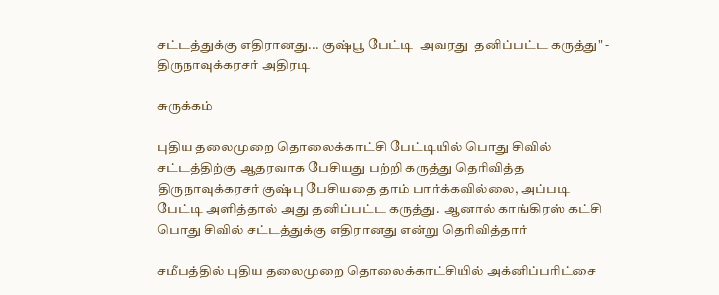சட்டத்துக்கு எதிரானது... குஷ்பூ பேட்டி  அவரது  தனிப்பட்ட கருத்து" -  திருநாவுக்கரசர் அதிரடி

சுருக்கம்

புதிய தலைமுறை தொலைக்காட்சி பேட்டியில் பொது சிவில் சட்டத்திற்கு ஆதரவாக பேசியது பற்றி கருத்து தெரிவித்த திருநாவுக்கரசர் குஷ்பு பேசியதை தாம் பார்க்கவில்லை, அப்படி பேட்டி அளித்தால் அது தனிப்பட்ட கருத்து.  ஆனால் காங்கிரஸ் கட்சி பொது சிவில் சட்டத்துக்கு எதிரானது என்று தெரிவித்தார்

சமீபத்தில் புதிய தலைமுறை தொலைக்காட்சியில் அக்னிப்பரிட்சை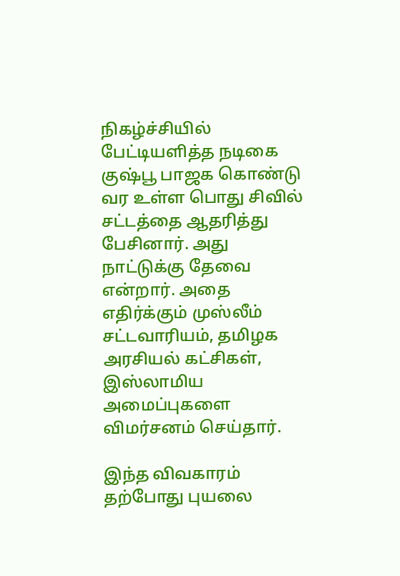நிகழ்ச்சியில் பேட்டியளித்த நடிகை குஷ்பூ பாஜக கொண்டு வர உள்ள பொது சிவில் சட்டத்தை ஆதரித்து பேசினார். அது நாட்டுக்கு தேவை என்றார். அதை எதிர்க்கும் முஸ்லீம் சட்டவாரியம், தமிழக அரசியல் கட்சிகள், இஸ்லாமிய அமைப்புகளை விமர்சனம் செய்தார்.

இந்த விவகாரம் தற்போது புயலை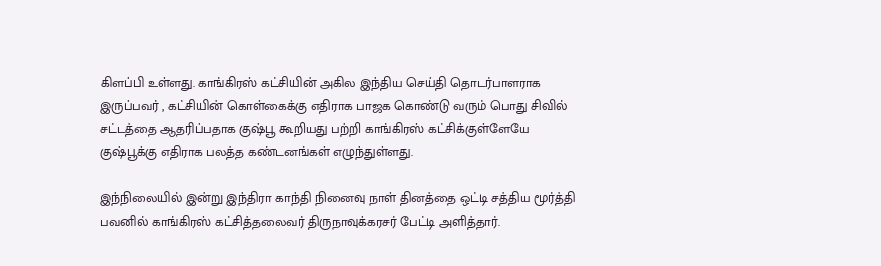கிளப்பி உள்ளது. காங்கிரஸ் கட்சியின் அகில இந்திய செய்தி தொடர்பாளராக இருப்பவர் , கட்சியின் கொள்கைக்கு எதிராக பாஜக கொண்டு வரும் பொது சிவில் சட்டத்தை ஆதரிப்பதாக குஷ்பூ கூறியது பற்றி காங்கிரஸ் கட்சிக்குள்ளேயே குஷ்பூக்கு எதிராக பலத்த கண்டனங்கள் எழுந்துள்ளது.

இந்நிலையில் இன்று இந்திரா காந்தி நினைவு நாள் தினத்தை ஒட்டி சத்திய மூர்த்தி பவனில் காங்கிரஸ் கட்சித்தலைவர் திருநாவுக்கரசர் பேட்டி அளித்தார்.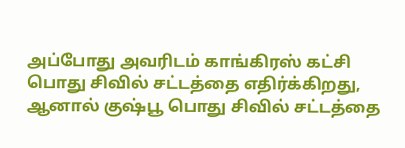அப்போது அவரிடம் காங்கிரஸ் கட்சி பொது சிவில் சட்டத்தை எதிர்க்கிறது, ஆனால் குஷ்பூ பொது சிவில் சட்டத்தை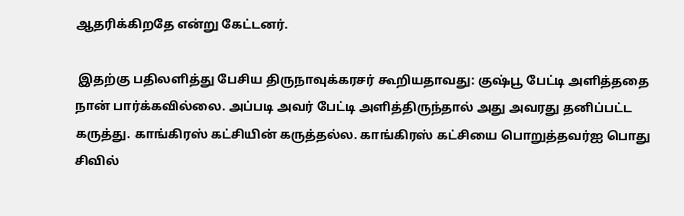ஆதரிக்கிறதே என்று கேட்டனர்.

 இதற்கு பதிலளித்து பேசிய திருநாவுக்கரசர் கூறியதாவது: குஷ்பூ பேட்டி அளித்ததை நான் பார்க்கவில்லை. அப்படி அவர் பேட்டி அளித்திருந்தால் அது அவரது தனிப்பட்ட கருத்து. காங்கிரஸ் கட்சியின் கருத்தல்ல. காங்கிரஸ் கட்சியை பொறுத்தவர்ஐ பொது சிவில்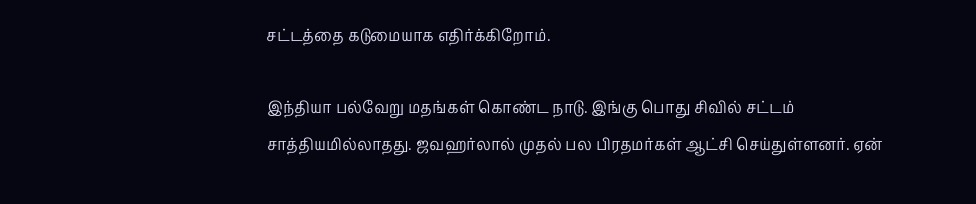சட்டத்தை கடுமையாக எதிர்க்கிறோம்.

இந்தியா பல்வேறு மதங்கள் கொண்ட நாடு. இங்கு பொது சிவில் சட்டம் சாத்தியமில்லாதது. ஜவஹர்லால் முதல் பல பிரதமர்கள் ஆட்சி செய்துள்ளனர். ஏன்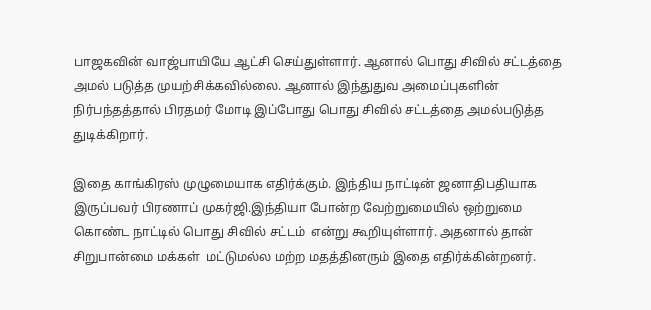பாஜகவின் வாஜ்பாயியே ஆட்சி செய்துள்ளார். ஆனால் பொது சிவில் சட்டத்தை அமல் படுத்த முயற்சிக்கவில்லை. ஆனால் இந்துதுவ அமைப்புகளின் நிர்பந்தத்தால் பிரதமர் மோடி இப்போது பொது சிவில் சட்டத்தை அமல்படுத்த துடிக்கிறார்.

இதை காங்கிரஸ் முழுமையாக எதிர்க்கும். இந்திய நாட்டின் ஜனாதிபதியாக இருப்பவர் பிரணாப் முகர்ஜி.இந்தியா போன்ற வேற்றுமையில் ஒற்றுமை கொண்ட நாட்டில் பொது சிவில் சட்டம்  என்று கூறியுள்ளார். அதனால் தான் சிறுபான்மை மக்கள்  மட்டுமல்ல மற்ற மதத்தினரும் இதை எதிர்க்கின்றனர்.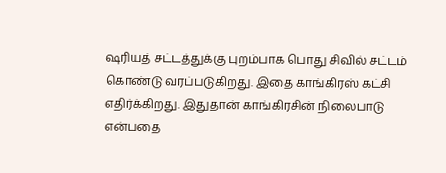ஷரியத் சட்டத்துக்கு புறம்பாக பொது சிவில் சட்டம் கொண்டு வரப்படுகிறது. இதை காங்கிரஸ் கட்சி எதிர்க்கிறது. இதுதான் காங்கிரசின் நிலைபாடு என்பதை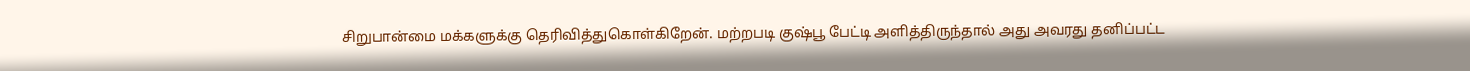சிறுபான்மை மக்களுக்கு தெரிவித்துகொள்கிறேன். மற்றபடி குஷ்பூ பேட்டி அளித்திருந்தால் அது அவரது தனிப்பட்ட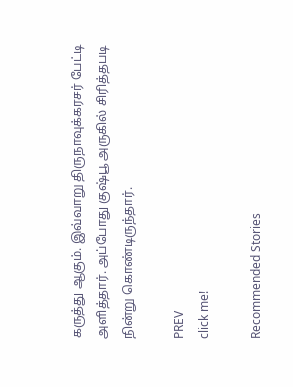கருத்து ஆகும். இவ்வாறு திருநாவுக்கரசர் பேட்டி அளித்தார். அப்போது குஷ்பூ அருகில் சிரித்தபடி நின்று கொண்டிருந்தார்.

PREV
click me!

Recommended Stories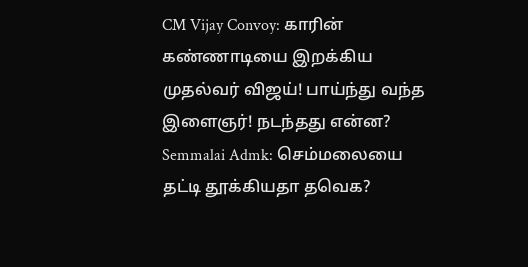CM Vijay Convoy: காரின் கண்ணாடியை இறக்கிய முதல்வர் விஜய்! பாய்ந்து வந்த இளைஞர்! நடந்தது என்ன?
Semmalai Admk: செம்மலையை தட்டி தூக்கியதா தவெக?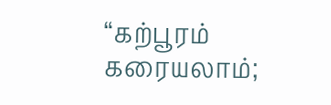“கற்பூரம் கரையலாம்;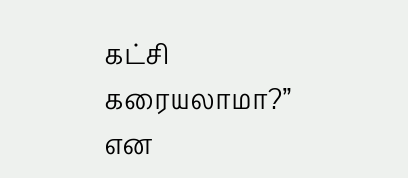கட்சி கரையலாமா?” என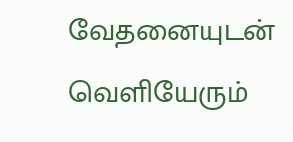வேதனையுடன் வெளியேரும்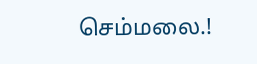செம்மலை.!